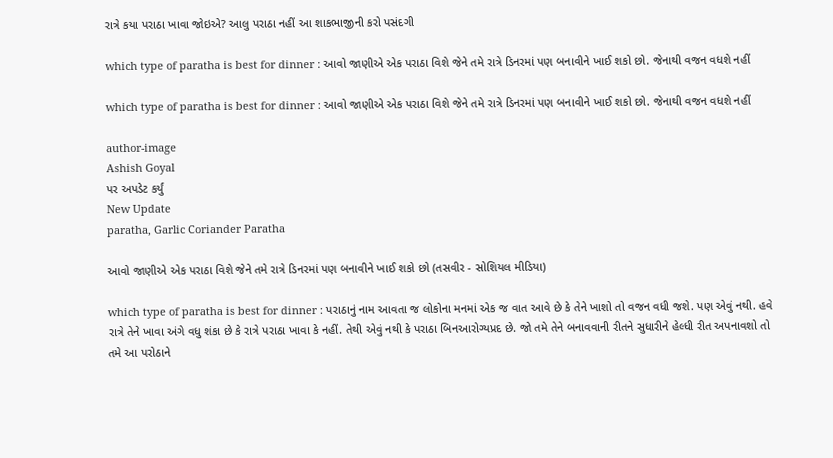રાત્રે કયા પરાઠા ખાવા જોઇએ? આલુ પરાઠા નહીં આ શાકભાજીની કરો પસંદગી

which type of paratha is best for dinner : આવો જાણીએ એક પરાઠા વિશે જેને તમે રાત્રે ડિનરમાં પણ બનાવીને ખાઈ શકો છો. જેનાથી વજન વધશે નહીં

which type of paratha is best for dinner : આવો જાણીએ એક પરાઠા વિશે જેને તમે રાત્રે ડિનરમાં પણ બનાવીને ખાઈ શકો છો. જેનાથી વજન વધશે નહીં

author-image
Ashish Goyal
પર અપડેટ કર્યું
New Update
paratha, Garlic Coriander Paratha

આવો જાણીએ એક પરાઠા વિશે જેને તમે રાત્રે ડિનરમાં પણ બનાવીને ખાઈ શકો છો (તસવીર - સોશિયલ મીડિયા)

which type of paratha is best for dinner : પરાઠાનું નામ આવતા જ લોકોના મનમાં એક જ વાત આવે છે કે તેને ખાશો તો વજન વધી જશે. પણ એવું નથી. હવે રાત્રે તેને ખાવા અંગે વધુ શંકા છે કે રાત્રે પરાઠા ખાવા કે નહીં. તેથી એવું નથી કે પરાઠા બિનઆરોગ્યપ્રદ છે. જો તમે તેને બનાવવાની રીતને સુધારીને હેલ્ધી રીત અપનાવશો તો તમે આ પરોઠાને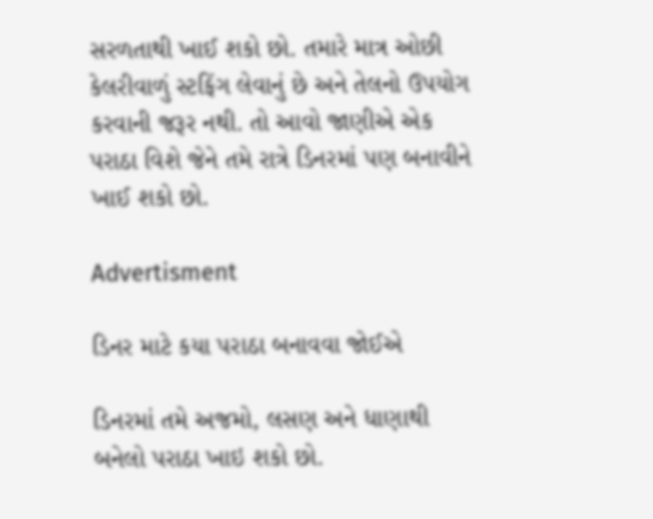સરળતાથી ખાઈ શકો છો. તમારે માત્ર ઓછી કેલરીવાળું સ્ટફિંગ લેવાનું છે અને તેલનો ઉપયોગ કરવાની જરૂર નથી. તો આવો જાણીએ એક પરાઠા વિશે જેને તમે રાત્રે ડિનરમાં પણ બનાવીને ખાઈ શકો છો.

Advertisment

ડિનર માટે કયા પરાઠા બનાવવા જોઈએ

ડિનરમાં તમે અજમો, લસણ અને ધાણાથી બનેલો પરાઠા ખાઇ શકો છો.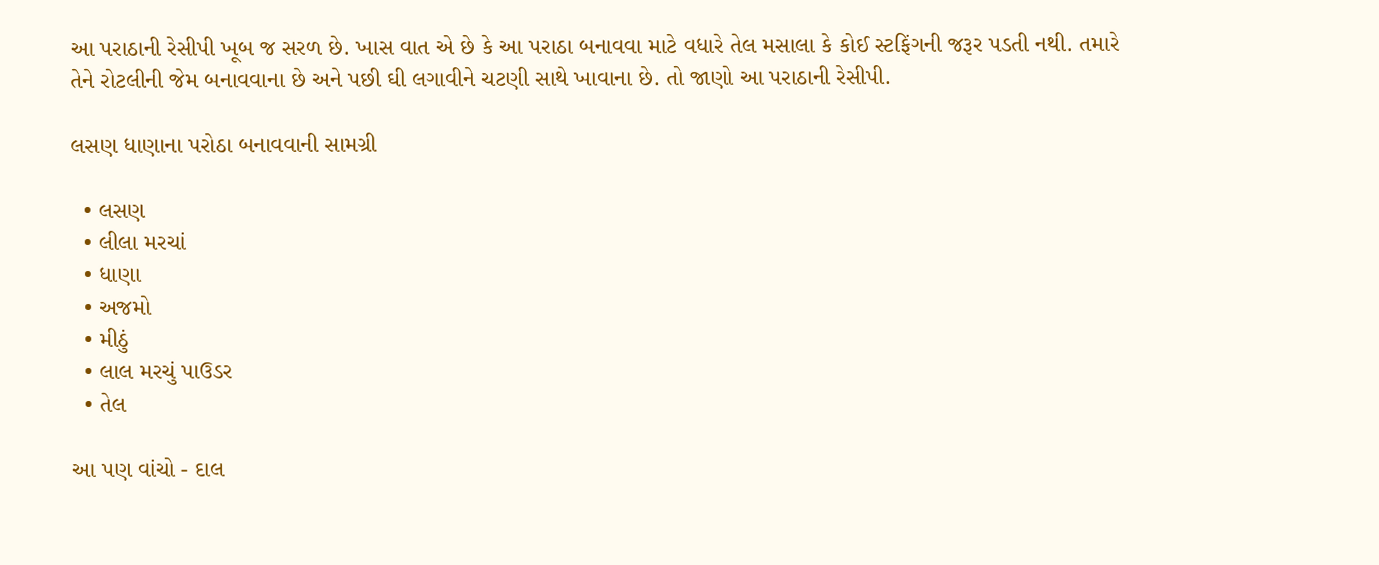આ પરાઠાની રેસીપી ખૂબ જ સરળ છે. ખાસ વાત એ છે કે આ પરાઠા બનાવવા માટે વધારે તેલ મસાલા કે કોઈ સ્ટફિંગની જરૂર પડતી નથી. તમારે તેને રોટલીની જેમ બનાવવાના છે અને પછી ઘી લગાવીને ચટણી સાથે ખાવાના છે. તો જાણો આ પરાઠાની રેસીપી.

લસણ ધાણાના પરોઠા બનાવવાની સામગ્રી

  • લસણ
  • લીલા મરચાં
  • ધાણા
  • અજમો
  • મીઠું
  • લાલ મરચું પાઉડર
  • તેલ

આ પણ વાંચો - દાલ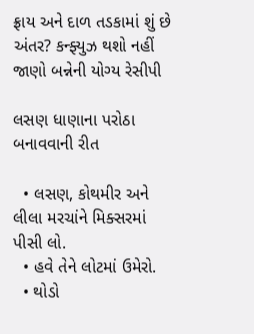ફ્રાય અને દાળ તડકામાં શું છે અંતર? કન્ફ્યુઝ થશો નહીં જાણો બન્નેની યોગ્ય રેસીપી

લસણ ધાણાના પરોઠા બનાવવાની રીત

  • લસણ, કોથમીર અને લીલા મરચાંને મિક્સરમાં પીસી લો.
  • હવે તેને લોટમાં ઉમેરો.
  • થોડો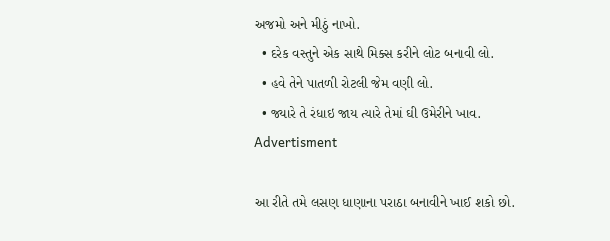અજમો અને મીઠું નાખો.
  • દરેક વસ્તુને એક સાથે મિક્સ કરીને લોટ બનાવી લો.
  • હવે તેને પાતળી રોટલી જેમ વણી લો.
  • જ્યારે તે રંધાઇ જાય ત્યારે તેમાં ઘી ઉમેરીને ખાવ.
Advertisment

આ રીતે તમે લસણ ધાણાના પરાઠા બનાવીને ખાઈ શકો છો.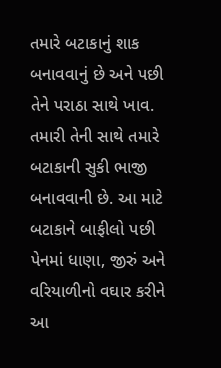તમારે બટાકાનું શાક બનાવવાનું છે અને પછી તેને પરાઠા સાથે ખાવ. તમારી તેની સાથે તમારે બટાકાની સુકી ભાજી બનાવવાની છે. આ માટે બટાકાને બાફીલો પછી પેનમાં ધાણા, જીરું અને વરિયાળીનો વઘાર કરીને આ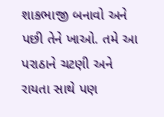શાકભાજી બનાવો અને પછી તેને ખાઓ. તમે આ પરાઠાને ચટણી અને રાયતા સાથે પણ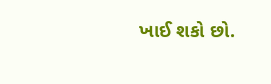ખાઈ શકો છો.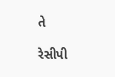તે

રેસીપી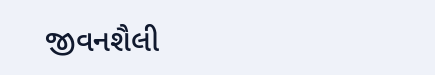જીવનશૈલી